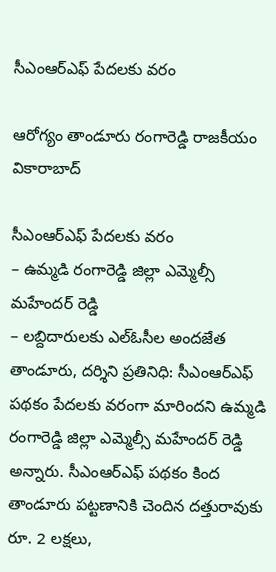సీఎంఆర్‌ఎఫ్‌ పేదలకు వరం

ఆరోగ్యం తాండూరు రంగారెడ్డి రాజకీయం వికారాబాద్

సీఎంఆర్‌ఎఫ్‌ పేదలకు వరం
– ఉమ్మడి రంగారెడ్డి జిల్లా ఎమ్మెల్సీ మహేందర్ రెడ్డి
– లబ్దిదారులకు ఎల్‌ఓసీల అందజేత
తాండూరు, దర్శిని ప్రతినిధి: సీఎంఆర్ఎఫ్ పథకం పేదలకు వరంగా మారిందని ఉమ్మడి రంగారెడ్డి జిల్లా ఎమ్మెల్సీ మహేందర్ రెడ్డి అన్నారు. సీఎంఆర్ఎఫ్ పథకం కింద తాండూరు పట్టణానికి చెందిన దత్తురావుకు రూ. 2 లక్షలు,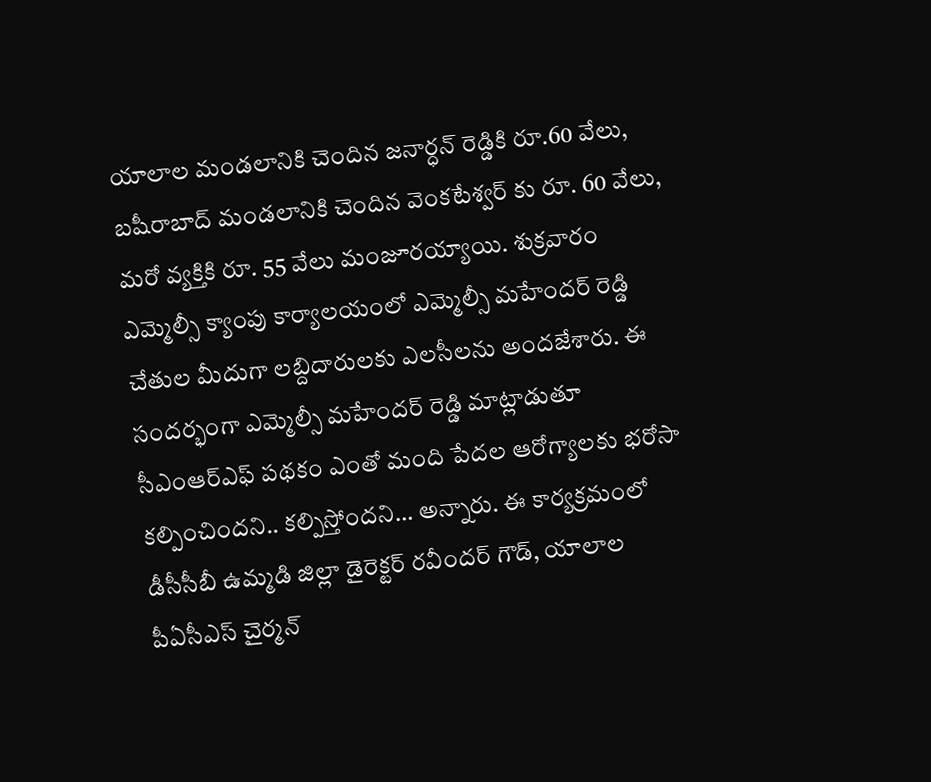యాలాల మండలానికి చెందిన జనార్ధన్ రెడ్డికి రూ.60 వేలు, బషీరాబాద్ మండలానికి చెందిన వెంకటేశ్వర్ కు రూ. 60 వేలు, మరో వ్యక్తికి రూ. 55 వేలు మంజూరయ్యాయి. శుక్రవారం ఎమ్మెల్సీ క్యాంపు కార్యాలయంలో ఎమ్మెల్సీ మహేందర్ రెడ్డి చేతుల మీదుగా లబ్దిదారులకు ఎలసీలను అందజేశారు. ఈ సందర్భంగా ఎమ్మెల్సీ మహేందర్ రెడ్డి మాట్లాడుతూ సీఎంఆర్ఎఫ్ పథకం ఎంతో మంది పేదల ఆరోగ్యాలకు భరోసా కల్పించిందని.. కల్పిస్తోందని… అన్నారు. ఈ కార్యక్రమంలో డీసీసీబీ ఉమ్మడి జిల్లా డైరెక్టర్ రవీందర్ గౌడ్, యాలాల పీఏసీఎస్ చైర్మన్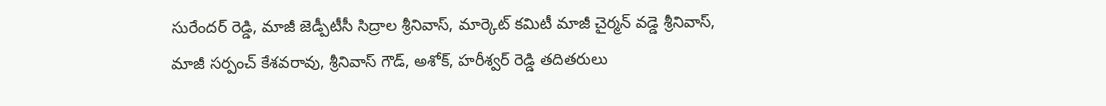సురేందర్ రెడ్డి, మాజీ జెడ్పీటీసీ సిద్రాల శ్రీనివాస్, మార్కెట్ కమిటీ మాజీ చైర్మన్ వడ్డె శ్రీనివాస్, మాజీ సర్పంచ్ కేశవరావు, శ్రీనివాస్ గౌడ్, అశోక్, హరీశ్వర్ రెడ్డి తదితరులు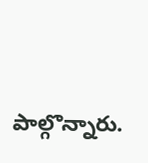పాల్గొన్నారు.